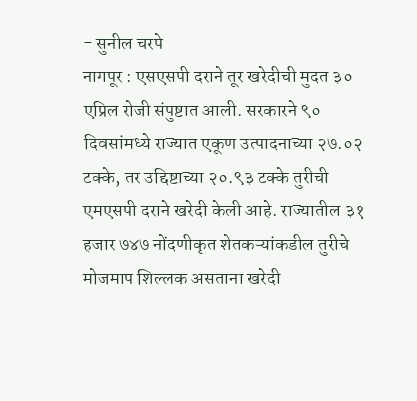- सुनील चरपे
नागपूर : एसएसपी दराने तूर खरेदीची मुदत ३० एप्रिल रोजी संपुष्टात आली. सरकारने ९० दिवसांमध्ये राज्यात एकूण उत्पादनाच्या २७.०२ टक्के, तर उद्दिष्टाच्या २०.९३ टक्के तुरीची एमएसपी दराने खरेदी केली आहे. राज्यातील ३१ हजार ७४७ नोंदणीकृत शेतकऱ्यांकडील तुरीचे मोजमाप शिल्लक असताना खरेदी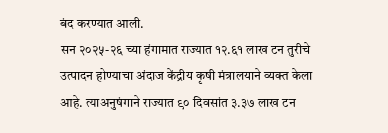बंद करण्यात आली.
सन २०२५-२६ च्या हंगामात राज्यात १२.६१ लाख टन तुरीचे उत्पादन होण्याचा अंदाज केंद्रीय कृषी मंत्रालयाने व्यक्त केला आहे. त्याअनुषंगाने राज्यात ९० दिवसांत ३.३७ लाख टन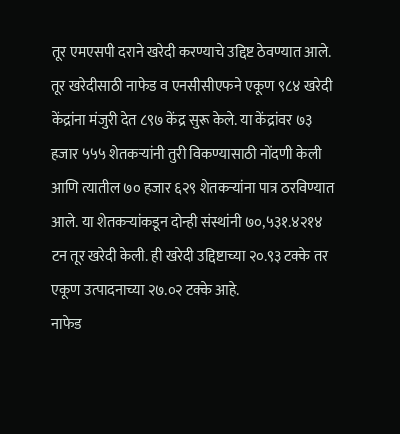तूर एमएसपी दराने खरेदी करण्याचे उद्दिष्ट ठेवण्यात आले. तूर खरेदीसाठी नाफेड व एनसीसीएफने एकूण ९८४ खरेदी केंद्रांना मंजुरी देत ८९७ केंद्र सुरू केले. या केंद्रांवर ७३ हजार ५५५ शेतकऱ्यांनी तुरी विकण्यासाठी नोंदणी केली आणि त्यातील ७० हजार ६२९ शेतकऱ्यांना पात्र ठरविण्यात आले. या शेतकऱ्यांकडून दोन्ही संस्थांनी ७०,५३१.४२१४ टन तूर खरेदी केली. ही खरेदी उद्दिष्टाच्या २०.९३ टक्के तर एकूण उत्पादनाच्या २७.०२ टक्के आहे.
नाफेड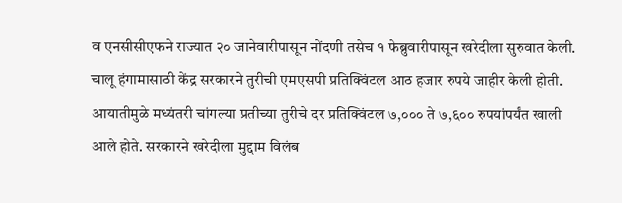व एनसीसीएफने राज्यात २० जानेवारीपासून नोंदणी तसेच १ फेब्रुवारीपासून खरेदीला सुरुवात केली. चालू हंगामासाठी केंद्र सरकारने तुरीची एमएसपी प्रतिक्विंटल आठ हजार रुपये जाहीर केली होती. आयातीमुळे मध्यंतरी चांगल्या प्रतीच्या तुरीचे दर प्रतिक्विंटल ७,००० ते ७,६०० रुपयांपर्यंत खाली आले होते. सरकारने खरेदीला मुद्दाम विलंब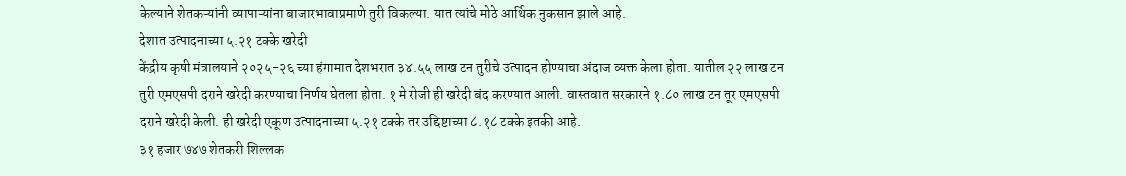केल्याने शेतकऱ्यांनी व्यापाऱ्यांना बाजारभावाप्रमाणे तुरी विकल्या. यात त्यांचे मोठे आर्थिक नुकसान झाले आहे.
देशात उत्पादनाच्या ५.२१ टक्के खरेदी
केंद्रीय कृषी मंत्रालयाने २०२५-२६ च्या हंगामात देशभरात ३४.५५ लाख टन तुरीचे उत्पादन होण्याचा अंदाज व्यक्त केला होता. यातील २२ लाख टन तुरी एमएसपी दराने खरेदी करण्याचा निर्णय घेतला होता. १ मे रोजी ही खरेदी बंद करण्यात आली. वास्तवात सरकारने १.८० लाख टन तूर एमएसपी दराने खरेदी केली. ही खरेदी एकूण उत्पादनाच्या ५.२१ टक्के तर उद्दिष्टाच्या ८.१८ टक्के इतकी आहे.
३१ हजार ७४७ शेतकरी शिल्लक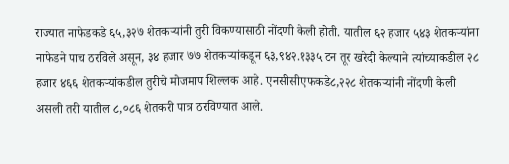राज्यात नाफेडकडे ६५,३२७ शेतकऱ्यांनी तुरी विकण्यासाठी नोंदणी केली होती. यातील ६२ हजार ५४३ शेतकऱ्यांना नाफेडने पाच ठरविले असून, ३४ हजार ७७ शेतकऱ्यांकडून ६३,९४२.१३३५ टन तूर खरेदी केल्याने त्यांच्याकडील २८ हजार ४६६ शेतकऱ्यांकडील तुरीचे मोजमाप शिल्लक आहे. एनसीसीएफकडे८,२२८ शेतकऱ्यांनी नोंदणी केली असली तरी यातील ८,०८६ शेतकरी पात्र ठरविण्यात आले.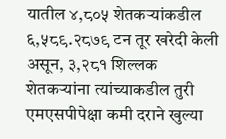यातील ४,८०५ शेतकऱ्यांकडील ६,५८९.२८७९ टन तूर खरेदी केली असून, ३,२८१ शिल्लक शेतकऱ्यांना त्यांच्याकडील तुरी एमएसपीपेक्षा कमी दराने खुल्या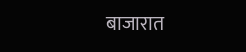बाजारात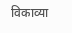विकाव्या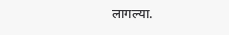लागल्या.